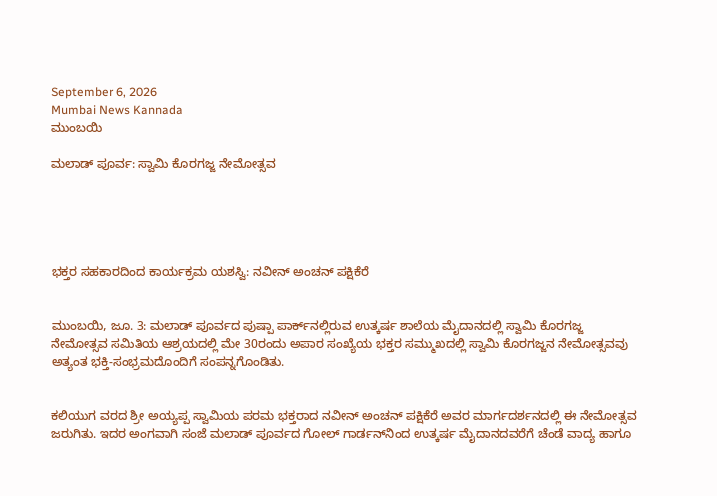September 6, 2026
Mumbai News Kannada
ಮುಂಬಯಿ

ಮಲಾಡ್ ಪೂರ್ವ: ಸ್ವಾಮಿ ಕೊರಗಜ್ಜ ನೇಮೋತ್ಸವ





ಭಕ್ತರ ಸಹಕಾರದಿಂದ ಕಾರ್ಯಕ್ರಮ ಯಶಸ್ವಿ: ನವೀನ್ ಅಂಚನ್ ಪಕ್ಷಿಕೆರೆ


ಮುಂಬಯಿ, ಜೂ. 3: ಮಲಾಡ್ ಪೂರ್ವದ ಪುಷ್ಪಾ ಪಾರ್ಕ್‌ನಲ್ಲಿರುವ ಉತ್ಕರ್ಷ ಶಾಲೆಯ ಮೈದಾನದಲ್ಲಿ ಸ್ವಾಮಿ ಕೊರಗಜ್ಜ ನೇಮೋತ್ಸವ ಸಮಿತಿಯ ಆಶ್ರಯದಲ್ಲಿ ಮೇ 30ರಂದು ಅಪಾರ ಸಂಖ್ಯೆಯ ಭಕ್ತರ ಸಮ್ಮುಖದಲ್ಲಿ ಸ್ವಾಮಿ ಕೊರಗಜ್ಜನ ನೇಮೋತ್ಸವವು ಅತ್ಯಂತ ಭಕ್ತಿ-ಸಂಭ್ರಮದೊಂದಿಗೆ ಸಂಪನ್ನಗೊಂಡಿತು.


ಕಲಿಯುಗ ವರದ ಶ್ರೀ ಅಯ್ಯಪ್ಪ ಸ್ವಾಮಿಯ ಪರಮ ಭಕ್ತರಾದ ನವೀನ್ ಅಂಚನ್ ಪಕ್ಷಿಕೆರೆ ಅವರ ಮಾರ್ಗದರ್ಶನದಲ್ಲಿ ಈ ನೇಮೋತ್ಸವ ಜರುಗಿತು. ಇದರ ಅಂಗವಾಗಿ ಸಂಜೆ ಮಲಾಡ್ ಪೂರ್ವದ ಗೋಲ್ ಗಾರ್ಡನ್‌ನಿಂದ ಉತ್ಕರ್ಷ ಮೈದಾನದವರೆಗೆ ಚೆಂಡೆ ವಾದ್ಯ ಹಾಗೂ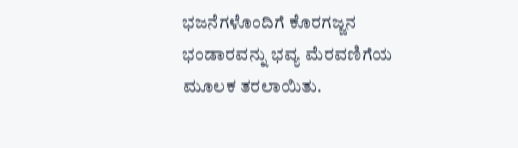ಭಜನೆಗಳೊಂದಿಗೆ ಕೊರಗಜ್ಜನ ಭಂಡಾರವನ್ನು ಭವ್ಯ ಮೆರವಣಿಗೆಯ ಮೂಲಕ ತರಲಾಯಿತು.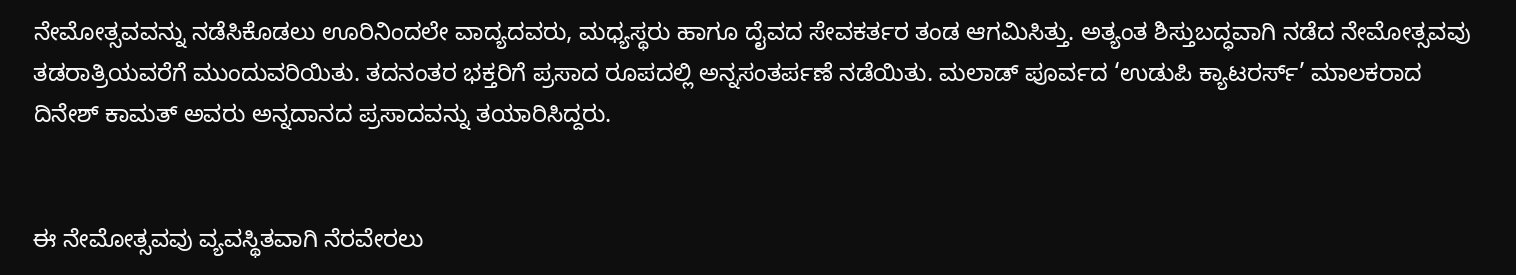ನೇಮೋತ್ಸವವನ್ನು ನಡೆಸಿಕೊಡಲು ಊರಿನಿಂದಲೇ ವಾದ್ಯದವರು, ಮಧ್ಯಸ್ಥರು ಹಾಗೂ ದೈವದ ಸೇವಕರ್ತರ ತಂಡ ಆಗಮಿಸಿತ್ತು. ಅತ್ಯಂತ ಶಿಸ್ತುಬದ್ಧವಾಗಿ ನಡೆದ ನೇಮೋತ್ಸವವು ತಡರಾತ್ರಿಯವರೆಗೆ ಮುಂದುವರಿಯಿತು. ತದನಂತರ ಭಕ್ತರಿಗೆ ಪ್ರಸಾದ ರೂಪದಲ್ಲಿ ಅನ್ನಸಂತರ್ಪಣೆ ನಡೆಯಿತು. ಮಲಾಡ್ ಪೂರ್ವದ ‘ಉಡುಪಿ ಕ್ಯಾಟರರ್ಸ್’ ಮಾಲಕರಾದ ದಿನೇಶ್ ಕಾಮತ್ ಅವರು ಅನ್ನದಾನದ ಪ್ರಸಾದವನ್ನು ತಯಾರಿಸಿದ್ದರು.


ಈ ನೇಮೋತ್ಸವವು ವ್ಯವಸ್ಥಿತವಾಗಿ ನೆರವೇರಲು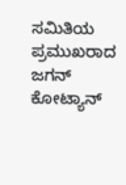ಸಮಿತಿಯ ಪ್ರಮುಖರಾದ ಜಗನ್ ಕೋಟ್ಯಾನ್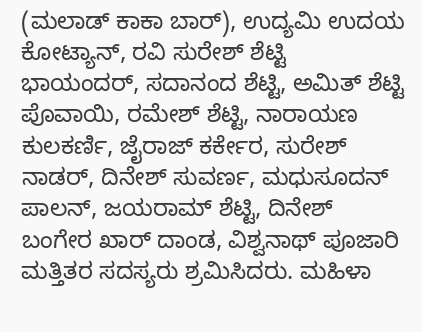(ಮಲಾಡ್ ಕಾಕಾ ಬಾರ್), ಉದ್ಯಮಿ ಉದಯ ಕೋಟ್ಯಾನ್, ರವಿ ಸುರೇಶ್ ಶೆಟ್ಟಿ ಭಾಯಂದರ್, ಸದಾನಂದ ಶೆಟ್ಟಿ, ಅಮಿತ್ ಶೆಟ್ಟಿ ಪೊವಾಯಿ, ರಮೇಶ್ ಶೆಟ್ಟಿ, ನಾರಾಯಣ ಕುಲಕರ್ಣಿ, ಜೈರಾಜ್ ಕರ್ಕೇರ, ಸುರೇಶ್ ನಾಡರ್, ದಿನೇಶ್ ಸುವರ್ಣ, ಮಧುಸೂದನ್ ಪಾಲನ್, ಜಯರಾಮ್ ಶೆಟ್ಟಿ, ದಿನೇಶ್ ಬಂಗೇರ ಖಾರ್ ದಾಂಡ, ವಿಶ್ವನಾಥ್ ಪೂಜಾರಿ ಮತ್ತಿತರ ಸದಸ್ಯರು ಶ್ರಮಿಸಿದರು. ಮಹಿಳಾ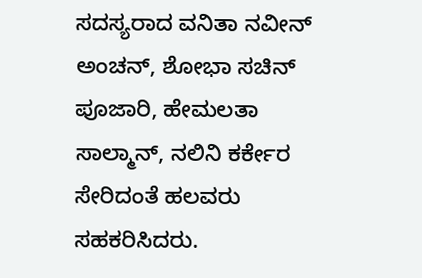ಸದಸ್ಯರಾದ ವನಿತಾ ನವೀನ್ ಅಂಚನ್, ಶೋಭಾ ಸಚಿನ್ ಪೂಜಾರಿ, ಹೇಮಲತಾ ಸಾಲ್ಮಾನ್, ನಲಿನಿ ಕರ್ಕೇರ ಸೇರಿದಂತೆ ಹಲವರು ಸಹಕರಿಸಿದರು.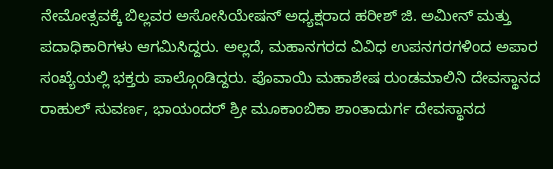ನೇಮೋತ್ಸವಕ್ಕೆ ಬಿಲ್ಲವರ ಅಸೋಸಿಯೇಷನ್ ಅಧ್ಯಕ್ಷರಾದ ಹರೀಶ್ ಜಿ. ಅಮೀನ್ ಮತ್ತು ಪದಾಧಿಕಾರಿಗಳು ಆಗಮಿಸಿದ್ದರು. ಅಲ್ಲದೆ, ಮಹಾನಗರದ ವಿವಿಧ ಉಪನಗರಗಳಿಂದ ಅಪಾರ ಸಂಖ್ಯೆಯಲ್ಲಿ ಭಕ್ತರು ಪಾಲ್ಗೊಂಡಿದ್ದರು. ಪೊವಾಯಿ ಮಹಾಶೇಷ ರುಂಡಮಾಲಿನಿ ದೇವಸ್ಥಾನದ ರಾಹುಲ್ ಸುವರ್ಣ, ಭಾಯಂದರ್ ಶ್ರೀ ಮೂಕಾಂಬಿಕಾ ಶಾಂತಾದುರ್ಗ ದೇವಸ್ಥಾನದ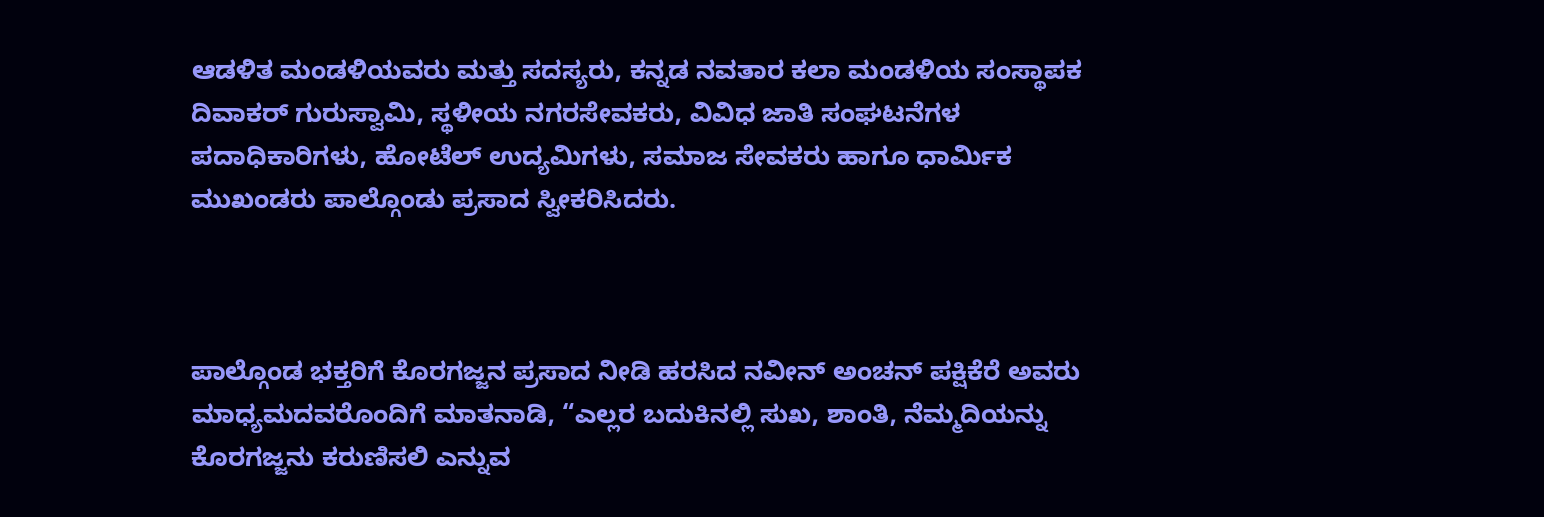ಆಡಳಿತ ಮಂಡಳಿಯವರು ಮತ್ತು ಸದಸ್ಯರು, ಕನ್ನಡ ನವತಾರ ಕಲಾ ಮಂಡಳಿಯ ಸಂಸ್ಥಾಪಕ ದಿವಾಕರ್ ಗುರುಸ್ವಾಮಿ, ಸ್ಥಳೀಯ ನಗರಸೇವಕರು, ವಿವಿಧ ಜಾತಿ ಸಂಘಟನೆಗಳ ಪದಾಧಿಕಾರಿಗಳು, ಹೋಟೆಲ್ ಉದ್ಯಮಿಗಳು, ಸಮಾಜ ಸೇವಕರು ಹಾಗೂ ಧಾರ್ಮಿಕ ಮುಖಂಡರು ಪಾಲ್ಗೊಂಡು ಪ್ರಸಾದ ಸ್ವೀಕರಿಸಿದರು.



ಪಾಲ್ಗೊಂಡ ಭಕ್ತರಿಗೆ ಕೊರಗಜ್ಜನ ಪ್ರಸಾದ ನೀಡಿ ಹರಸಿದ ನವೀನ್ ಅಂಚನ್ ಪಕ್ಷಿಕೆರೆ ಅವರು ಮಾಧ್ಯಮದವರೊಂದಿಗೆ ಮಾತನಾಡಿ, “ಎಲ್ಲರ ಬದುಕಿನಲ್ಲಿ ಸುಖ, ಶಾಂತಿ, ನೆಮ್ಮದಿಯನ್ನು ಕೊರಗಜ್ಜನು ಕರುಣಿಸಲಿ ಎನ್ನುವ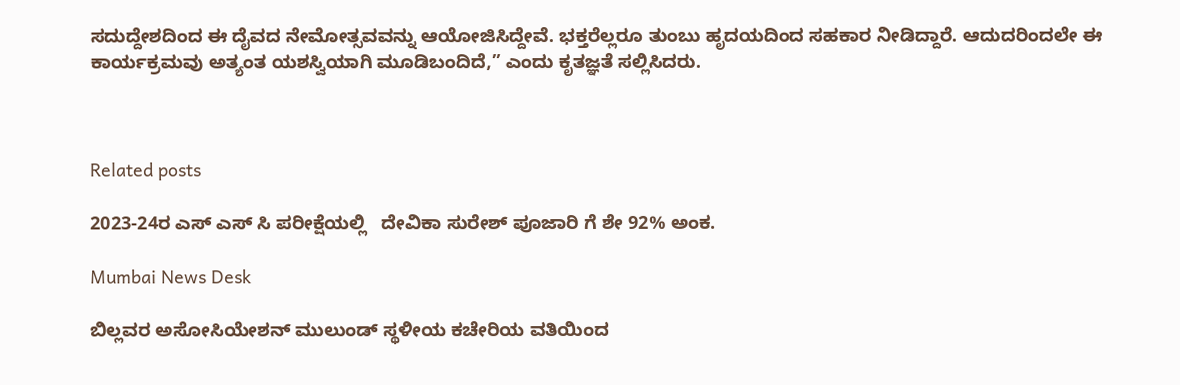ಸದುದ್ದೇಶದಿಂದ ಈ ದೈವದ ನೇಮೋತ್ಸವವನ್ನು ಆಯೋಜಿಸಿದ್ದೇವೆ. ಭಕ್ತರೆಲ್ಲರೂ ತುಂಬು ಹೃದಯದಿಂದ ಸಹಕಾರ ನೀಡಿದ್ದಾರೆ. ಆದುದರಿಂದಲೇ ಈ ಕಾರ್ಯಕ್ರಮವು ಅತ್ಯಂತ ಯಶಸ್ವಿಯಾಗಿ ಮೂಡಿಬಂದಿದೆ,” ಎಂದು ಕೃತಜ್ಞತೆ ಸಲ್ಲಿಸಿದರು.



Related posts

2023-24ರ ಎಸ್ ಎಸ್ ಸಿ ಪರೀಕ್ಷೆಯಲ್ಲಿ   ದೇವಿಕಾ ಸುರೇಶ್ ಪೂಜಾರಿ ಗೆ ಶೇ 92% ಅಂಕ.

Mumbai News Desk

ಬಿಲ್ಲವರ ಅಸೋಸಿಯೇಶನ್ ಮುಲುಂಡ್ ಸ್ಥಳೀಯ ಕಚೇರಿಯ ವತಿಯಿಂದ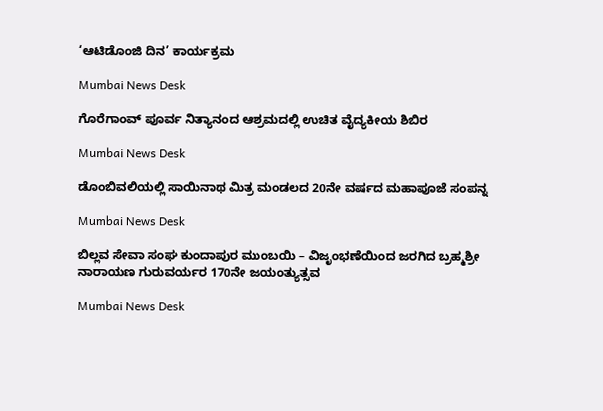‘ಆಟಿಡೊಂಜಿ ದಿನ’ ಕಾರ್ಯಕ್ರಮ

Mumbai News Desk

ಗೊರೆಗಾಂವ್ ಪೂರ್ವ ನಿತ್ಯಾನಂದ ಆಶ್ರಮದಲ್ಲಿ ಉಚಿತ ವೈದ್ಯಕೀಯ ಶಿಬಿರ

Mumbai News Desk

ಡೊಂಬಿವಲಿಯಲ್ಲಿ ಸಾಯಿನಾಥ ಮಿತ್ರ ಮಂಡಲದ 20ನೇ ವರ್ಷದ ಮಹಾಪೂಜೆ ಸಂಪನ್ನ

Mumbai News Desk

ಬಿಲ್ಲವ ಸೇವಾ ಸಂಘ ಕುಂದಾಪುರ ಮುಂಬಯಿ – ವಿಜೃಂಭಣೆಯಿಂದ ಜರಗಿದ ಬ್ರಹ್ಮಶ್ರೀ ನಾರಾಯಣ ಗುರುವರ್ಯರ 170ನೇ ಜಯಂತ್ಯುತ್ಸವ

Mumbai News Desk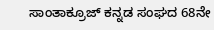ಸಾಂತಾಕ್ರೂಜ್ ಕನ್ನಡ ಸಂಘದ 68ನೇ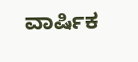ವಾರ್ಷಿಕ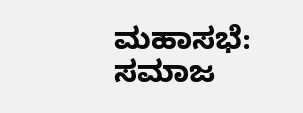ಮಹಾಸಭೆ: ಸಮಾಜ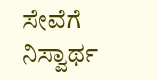ಸೇವೆಗೆ ನಿಸ್ವಾರ್ಥ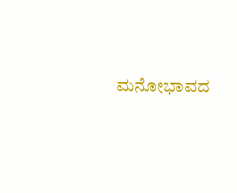ಮನೋಭಾವದ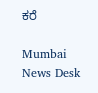ಕರೆ

Mumbai News Desk